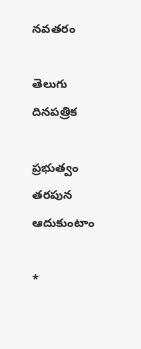నవతరం

తెలుగు దినపత్రిక

ప్రభుత్వం తరపున ఆదుకుంటాం

*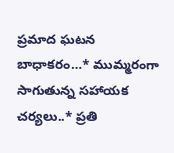ప్రమాద ఘటన బాధాకరం…* ముమ్మరంగా సాగుతున్న సహాయక చర్యలు..* ప్రతి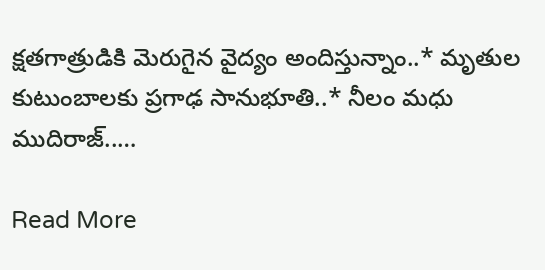క్షతగాత్రుడికి మెరుగైన వైద్యం అందిస్తున్నాం..* మృతుల కుటుంబాలకు ప్రగాఢ సానుభూతి..* నీలం మధు ముదిరాజ్..…

Read More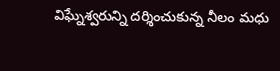విఘ్నేశ్వరున్ని దర్శించుకున్న నీలం మధు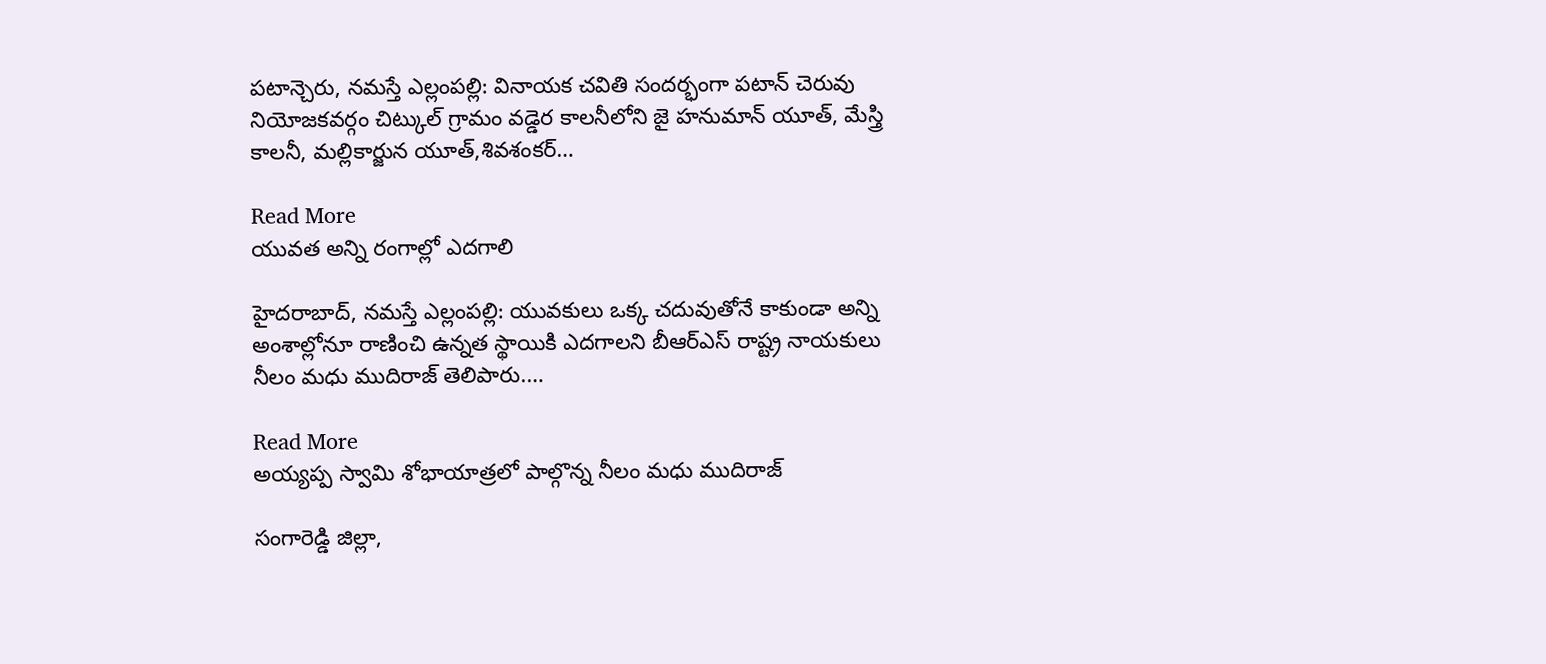పటాన్చెరు, నమస్తే ఎల్లంపల్లి: వినాయక చవితి సందర్భంగా పటాన్ చెరువు నియోజకవర్గం చిట్కుల్ గ్రామం వడ్డెర కాలనీలోని జై హనుమాన్ యూత్, మేస్త్రి కాలనీ, మల్లికార్జున యూత్,శివశంకర్…

Read More
యువత అన్ని రంగాల్లో ఎదగాలి

హైదరాబాద్, నమస్తే ఎల్లంపల్లి: యువకులు ఒక్క చదువుతోనే కాకుండా అన్ని అంశాల్లోనూ రాణించి ఉన్నత స్థాయికి ఎదగాలని బీఆర్ఎస్ రాష్ట్ర నాయకులు నీలం మధు ముదిరాజ్ తెలిపారు.…

Read More
అయ్యప్ప స్వామి శోభాయాత్రలో పాల్గొన్న నీలం మధు ముదిరాజ్

సంగారెడ్డి జిల్లా,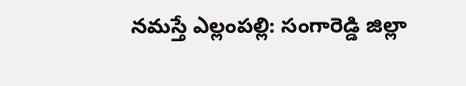నమస్తే ఎల్లంపల్లి: సంగారెడ్డి జిల్లా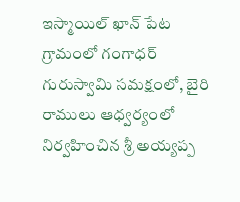ఇస్మాయిల్ ఖాన్ పేట గ్రామంలో గంగాధర్ గురుస్వామి సమక్షంలో, బైరి రాములు ఆధ్వర్యంలో నిర్వహించిన శ్రీ అయ్యప్ప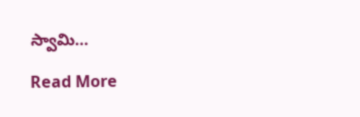స్వామి…

Read More